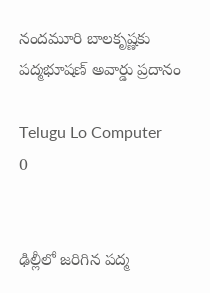నందమూరి బాలకృష్ణకు పద్మభూషణ్ అవార్డు ప్రదానం

Telugu Lo Computer
0


ఢిల్లీలో జరిగిన పద్మ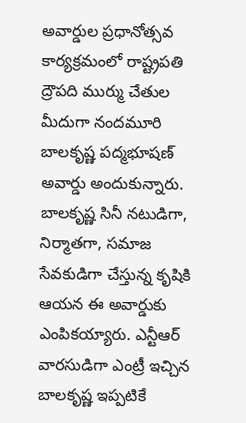అవార్డుల ప్రధానోత్సవ కార్యక్రమంలో రాష్ట్రపతి ద్రౌపది ముర్ము చేతుల మీదుగా నందమూరి బాలకృష్ణ పద్మభూషణ్‌ అవార్డు అందుకున్నారు. బాలకృష్ణ సినీ నటుడిగా, నిర్మాతగా, సమాజ సేవకుడిగా చేస్తున్న కృషికి ఆయన ఈ అవార్డుకు ఎంపికయ్యారు. ఎన్టీఆర్ వారసుడిగా ఎంట్రీ ఇచ్చిన బాలకృష్ణ ఇప్పటికే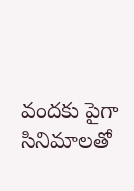వందకు పైగా సినిమాలతో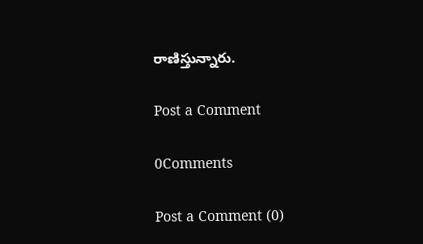రాణిస్తున్నారు.

Post a Comment

0Comments

Post a Comment (0)